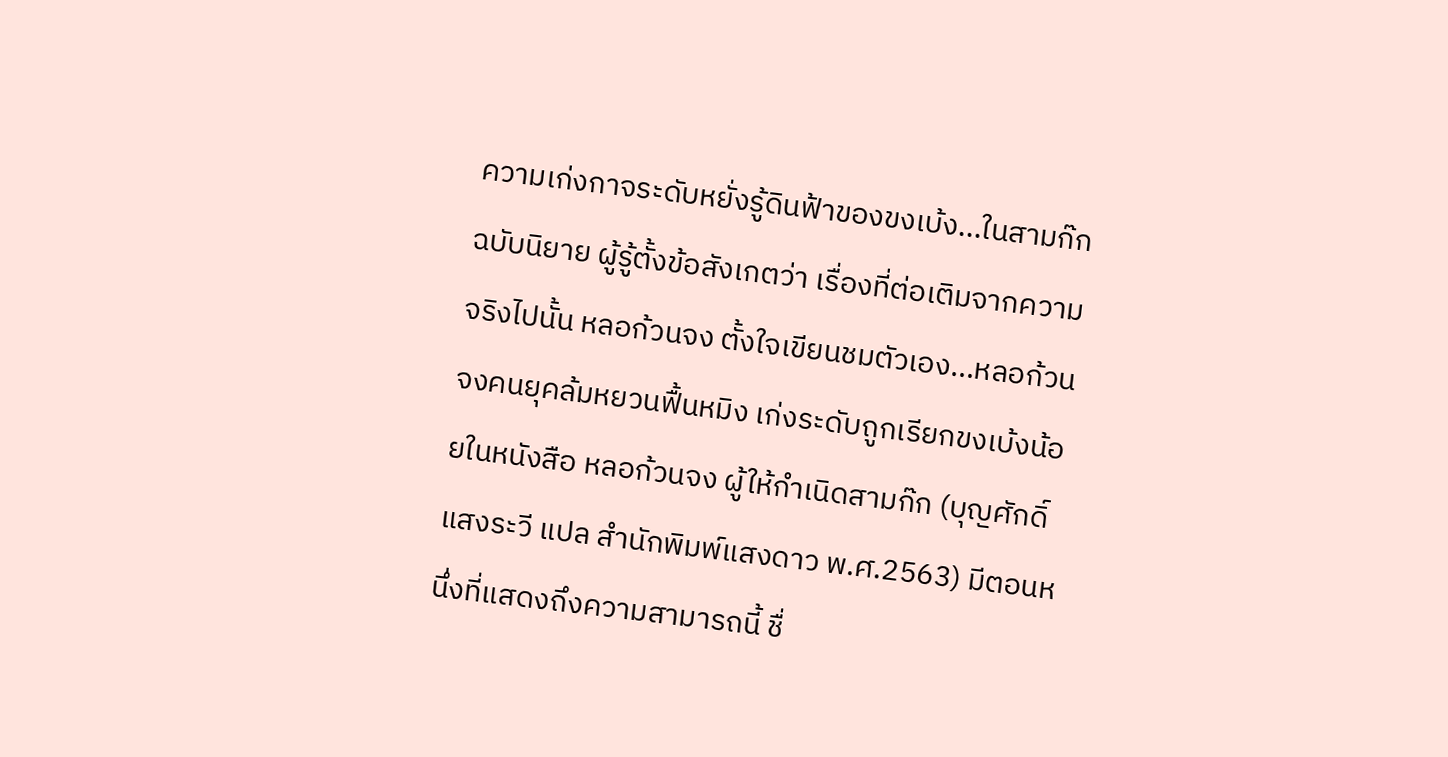ความเก่งกาจระดับหยั่งรู้ดินฟ้าของขงเบ้ง...ในสามก๊ก ฉบับนิยาย ผู้รู้ตั้งข้อสังเกตว่า เรื่องที่ต่อเติมจากความจริงไปนั้น หลอก้วนจง ตั้งใจเขียนชมตัวเอง...หลอก้วนจงคนยุคล้มหยวนฟื้นหมิง เก่งระดับถูกเรียกขงเบ้งน้อยในหนังสือ หลอก้วนจง ผู้ให้กำเนิดสามก๊ก (บุญศักดิ์ แสงระวี แปล สำนักพิมพ์แสงดาว พ.ศ.2563) มีตอนหนึ่งที่แสดงถึงความสามารถนี้ ชื่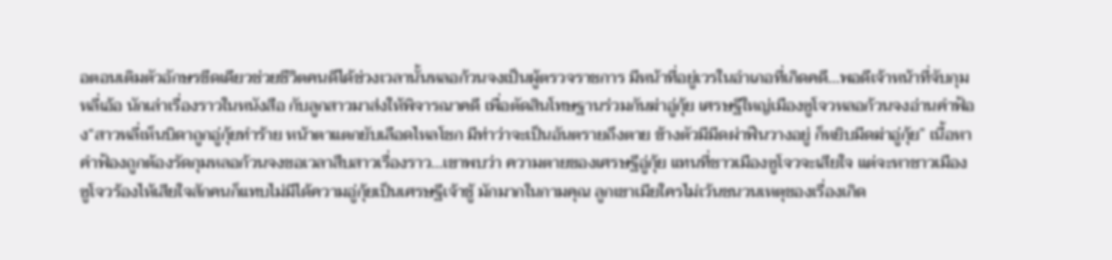อตอนเติมตัวอักษรขีดเดียวช่วยชีวิตคนดีได้ช่วงเวลานั้นหลอก้วนจงเป็นผู้ตรวจราชการ มีหน้าที่อยู่เวรในอำเภอที่เกิดคดี...พอดีเจ้าหน้าที่จับกุมหลี่เอ้อ นักเล่าเรื่องราวในหนังสือ กับลูกสาวมาส่งให้พิจารณาคดี เพื่อตัดสินโทษฐานร่วมกันฆ่าอู่กุ้ย เศรษฐีใหญ่เมืองซูโจวหลอก้วนจงอ่านคำฟ้อง“สาวหลี่เห็นบิดาถูกอู่กุ้ยทำร้าย หน้าตาแตกยับเลือดไหลโชก มีท่าว่าจะเป็นอันตรายถึงตาย ข้างตัวมีมีดผ่าฟืนวางอยู่ ก็หยิบมีดฆ่าอู่กุ้ย” เนื้อหาคำฟ้องถูกต้องรัดกุมหลอก้วนจงขอเวลาสืบสาวเรื่องราว...เขาพบว่า ความตายของเศรษฐีอู่กุ้ย แทนที่ชาวเมืองซูโจวจะเสียใจ แต่จะหาชาวเมืองซูโจวร้องไห้เสียใจสักคนก็แทบไม่มีได้ความอู่กุ้ยเป็นเศรษฐีเจ้าชู้ มักมากในกามคุณ ลูกเขาเมียใครไม่เว้นชนวนเหตุของเรื่องเกิด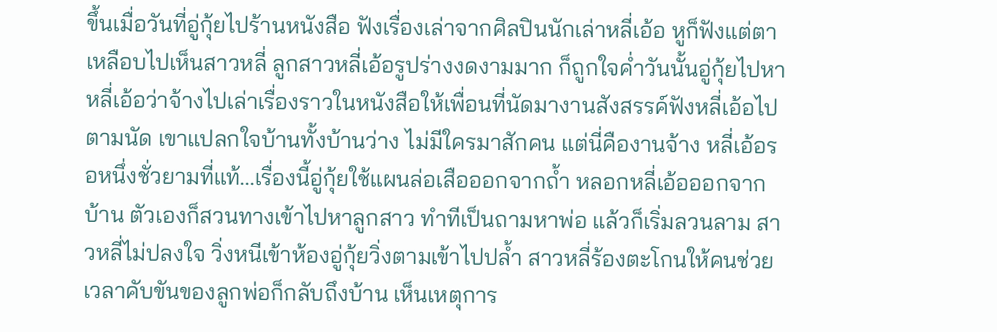ขึ้นเมื่อวันที่อู่กุ้ยไปร้านหนังสือ ฟังเรื่องเล่าจากศิลปินนักเล่าหลี่เอ้อ หูก็ฟังแต่ตาเหลือบไปเห็นสาวหลี่ ลูกสาวหลี่เอ้อรูปร่างงดงามมาก ก็ถูกใจค่ำวันนั้นอู่กุ้ยไปหาหลี่เอ้อว่าจ้างไปเล่าเรื่องราวในหนังสือให้เพื่อนที่นัดมางานสังสรรค์ฟังหลี่เอ้อไปตามนัด เขาแปลกใจบ้านทั้งบ้านว่าง ไม่มีใครมาสักคน แต่นี่คืองานจ้าง หลี่เอ้อรอหนึ่งชั่วยามที่แท้...เรื่องนี้อู่กุ้ยใช้แผนล่อเสือออกจากถ้ำ หลอกหลี่เอ้อออกจากบ้าน ตัวเองก็สวนทางเข้าไปหาลูกสาว ทำทีเป็นถามหาพ่อ แล้วก็เริ่มลวนลาม สาวหลี่ไม่ปลงใจ วิ่งหนีเข้าห้องอู่กุ้ยวิ่งตามเข้าไปปล้ำ สาวหลี่ร้องตะโกนให้คนช่วยเวลาคับขันของลูกพ่อก็กลับถึงบ้าน เห็นเหตุการ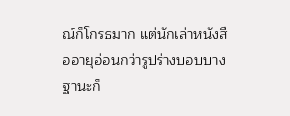ณ์ก็โกรธมาก แต่นักเล่าหนังสืออายุอ่อนกว่ารูปร่างบอบบาง ฐานะก็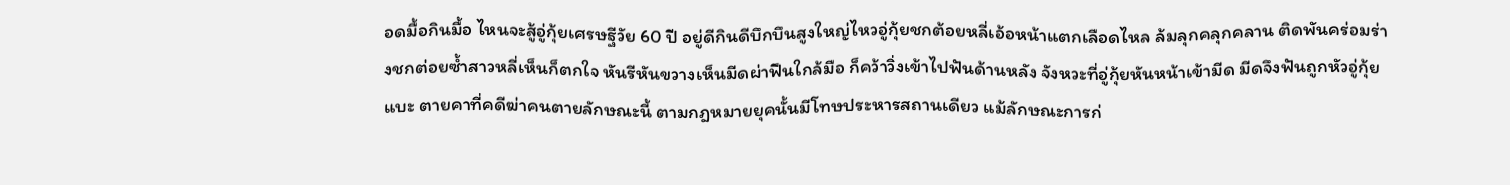อดมื้อกินมื้อ ไหนจะสู้อู่กุ้ยเศรษฐีวัย 60 ปี อยู่ดีกินดีบึกบึนสูงใหญ่ไหวอู่กุ้ยชกต้อยหลี่เอ้อหน้าแตกเลือดไหล ล้มลุกคลุกคลาน ติดพันคร่อมร่างชกต่อยซ้ำสาวหลี่เห็นก็ตกใจ หันรีหันขวางเห็นมีดผ่าฟืนใกล้มือ ก็คว้าวิ่งเข้าไปฟันด้านหลัง จังหวะที่อู่กุ้ยหันหน้าเข้ามีด มีดจึงฟันถูกหัวอู่กุ้ยแบะ ตายคาที่คดีฆ่าคนตายลักษณะนี้ ตามกฎหมายยุคนั้นมีโทษประหารสถานเดียว แม้ลักษณะการก่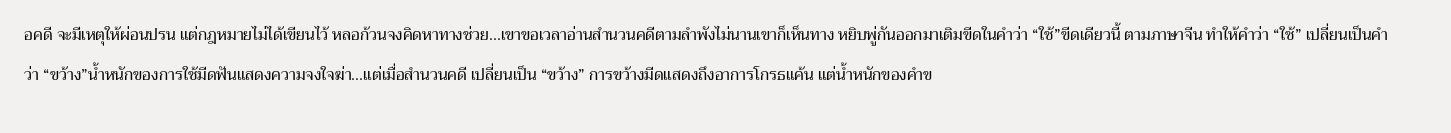อคดี จะมีเหตุให้ผ่อนปรน แต่กฎหมายไม่ได้เขียนไว้ หลอก้วนจงคิดหาทางช่วย...เขาขอเวลาอ่านสำนวนคดีตามลำพังไม่นานเขาก็เห็นทาง หยิบพู่กันออกมาเติมขีดในคำว่า “ใช้”ขีดเดียวนี้ ตามภาษาจีน ทำให้คำว่า “ใช้” เปลี่ยนเป็นคำว่า “ขว้าง”น้ำหนักของการใช้มีดฟันแสดงความจงใจฆ่า...แต่เมื่อสำนวนคดี เปลี่ยนเป็น “ขว้าง” การขว้างมีดแสดงถึงอาการโกรธแค้น แต่น้ำหนักของคำข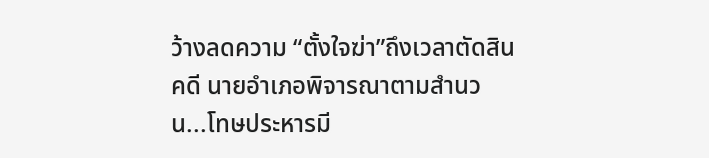ว้างลดความ “ตั้งใจฆ่า”ถึงเวลาตัดสินคดี นายอำเภอพิจารณาตามสำนวน...โทษประหารมี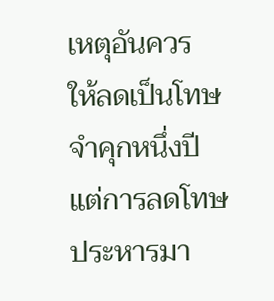เหตุอันควร ให้ลดเป็นโทษจำคุกหนึ่งปี แต่การลดโทษประหารมา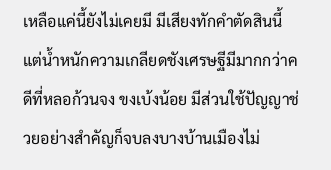เหลือแค่นี้ยังไม่เคยมี มีเสียงทักคำตัดสินนี้ แต่น้ำหนักความเกลียดชังเศรษฐีมีมากกว่าคดีที่หลอก้วนจง ขงเบ้งน้อย มีส่วนใช้ปัญญาช่วยอย่างสำคัญก็จบลงบางบ้านเมืองไม่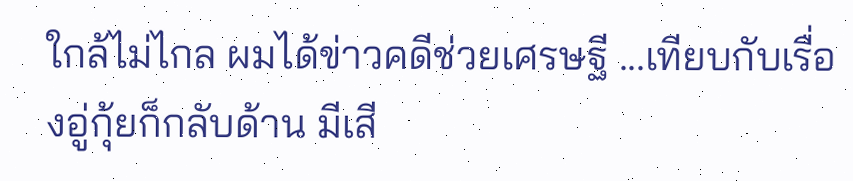ใกล้ไม่ไกล ผมได้ข่าวคดีช่วยเศรษฐี ...เทียบกับเรื่องอู่กุ้ยก็กลับด้าน มีเสี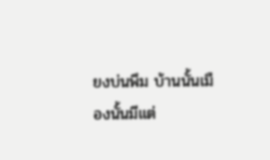ยงบ่นพึม บ้านนั้นเมืองนั้นมีแต่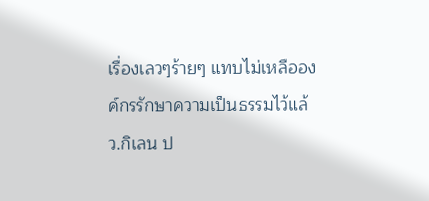เรื่องเลวๆร้ายๆ แทบไม่เหลือองค์กรรักษาความเป็นธรรมไว้แล้ว.กิเลน ป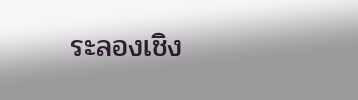ระลองเชิง